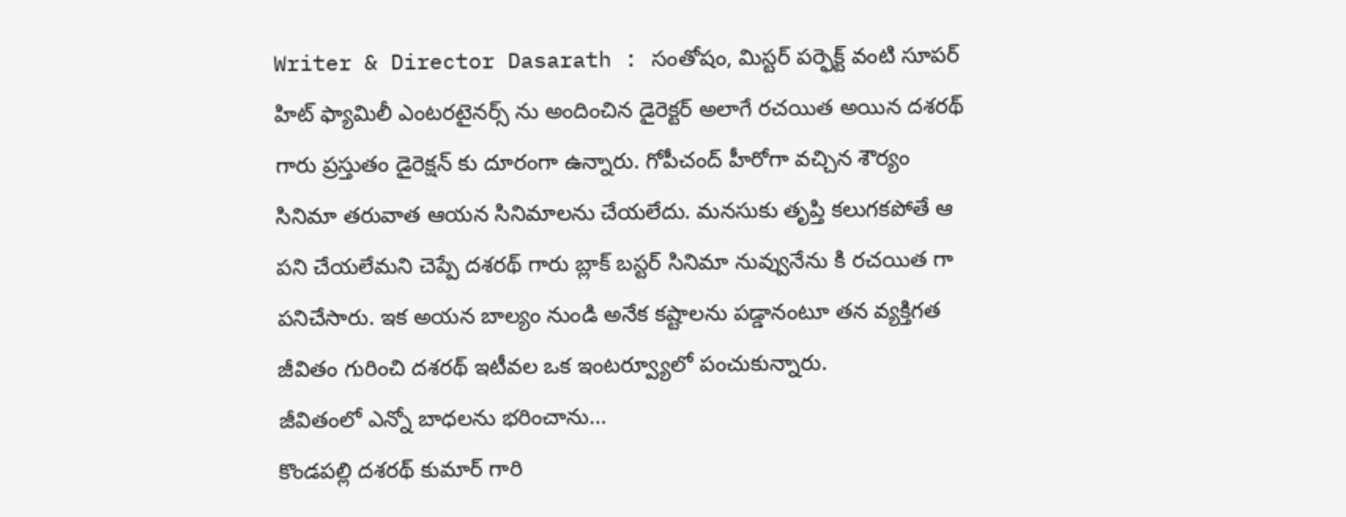Writer & Director Dasarath : సంతోషం, మిస్టర్ పర్ఫెక్ట్ వంటి సూపర్ హిట్ ఫ్యామిలీ ఎంటరటైనర్స్ ను అందించిన డైరెక్టర్ అలాగే రచయిత అయిన దశరథ్ గారు ప్రస్తుతం డైరెక్షన్ కు దూరంగా ఉన్నారు. గోపీచంద్ హీరోగా వచ్చిన శౌర్యం సినిమా తరువాత ఆయన సినిమాలను చేయలేదు. మనసుకు తృప్తి కలుగకపోతే ఆ పని చేయలేమని చెప్పే దశరథ్ గారు బ్లాక్ బస్టర్ సినిమా నువ్వునేను కి రచయిత గా పనిచేసారు. ఇక అయన బాల్యం నుండి అనేక కష్టాలను పడ్డానంటూ తన వ్యక్తిగత జీవితం గురించి దశరథ్ ఇటీవల ఒక ఇంటర్వ్యూలో పంచుకున్నారు.
జీవితంలో ఎన్నో బాధలను భరించాను…
కొండపల్లి దశరథ్ కుమార్ గారి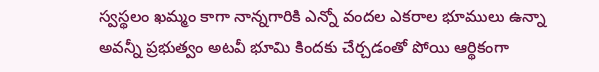స్వస్థలం ఖమ్మం కాగా నాన్నగారికి ఎన్నో వందల ఎకరాల భూములు ఉన్నా అవన్నీ ప్రభుత్వం అటవీ భూమి కిందకు చేర్చడంతో పోయి ఆర్థికంగా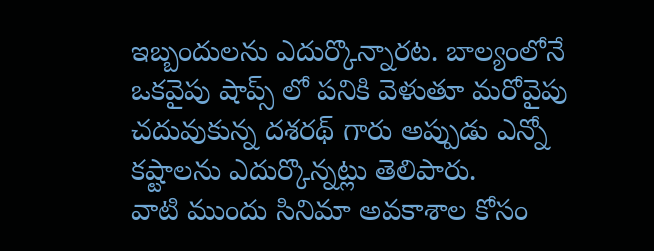ఇబ్బందులను ఎదుర్కొన్నారట. బాల్యంలోనే ఒకవైపు షాప్స్ లో పనికి వెళుతూ మరోవైపు చదువుకున్న దశరథ్ గారు అప్పుడు ఎన్నో కష్టాలను ఎదుర్కొన్నట్లు తెలిపారు.
వాటి ముందు సినిమా అవకాశాల కోసం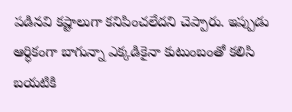పడినవి కష్టాలుగా కనిపించలేదని చెప్పారు. ఇప్పుడు ఆర్ధికంగా బాగున్నా ఎక్కడికైనా కుటుంబంతో కలిసి బయటికి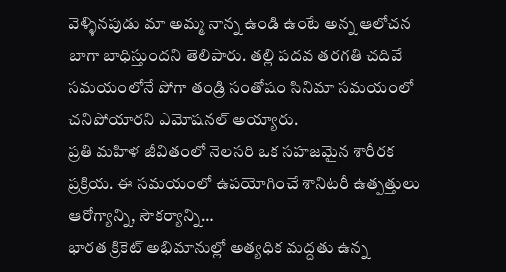వెళ్ళినపుడు మా అమ్మ నాన్న ఉండి ఉంటే అన్న ఆలోచన బాగా బాధిస్తుందని తెలిపారు. తల్లి పదవ తరగతి చదివే సమయంలోనే పోగా తండ్రి సంతోషం సినిమా సమయంలో చనిపోయారని ఎమోషనల్ అయ్యారు.
ప్రతి మహిళ జీవితంలో నెలసరి ఒక సహజమైన శారీరక ప్రక్రియ. ఈ సమయంలో ఉపయోగించే శానిటరీ ఉత్పత్తులు ఆరోగ్యాన్ని, సౌకర్యాన్ని…
భారత క్రికెట్ అభిమానుల్లో అత్యధిక మద్దతు ఉన్న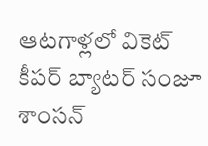ఆటగాళ్లలో వికెట్ కీపర్ బ్యాటర్ సంజూ శాంసన్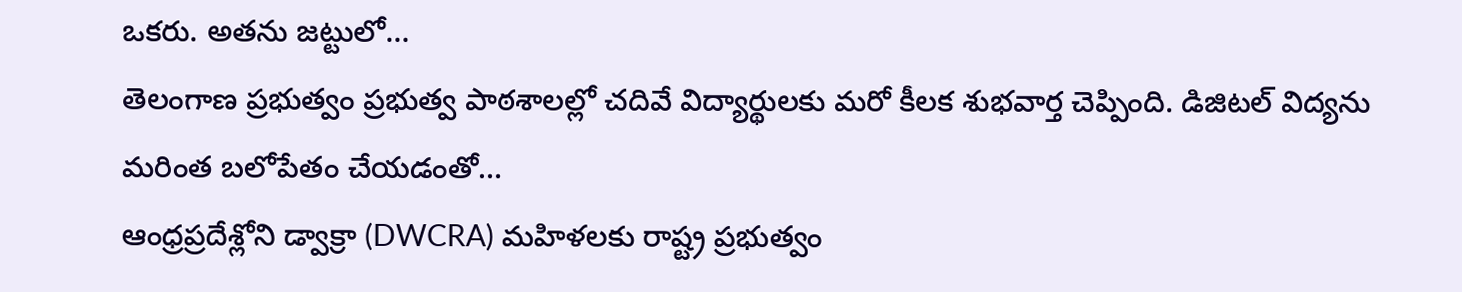ఒకరు. అతను జట్టులో…
తెలంగాణ ప్రభుత్వం ప్రభుత్వ పాఠశాలల్లో చదివే విద్యార్థులకు మరో కీలక శుభవార్త చెప్పింది. డిజిటల్ విద్యను మరింత బలోపేతం చేయడంతో…
ఆంధ్రప్రదేశ్లోని డ్వాక్రా (DWCRA) మహిళలకు రాష్ట్ర ప్రభుత్వం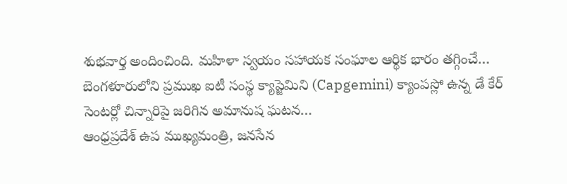శుభవార్త అందించింది. మహిళా స్వయం సహాయక సంఘాల ఆర్థిక భారం తగ్గించే…
బెంగళూరులోని ప్రముఖ ఐటీ సంస్థ క్యాప్జెమిని (Capgemini) క్యాంపస్లో ఉన్న డే కేర్ సెంటర్లో చిన్నారిపై జరిగిన అమానుష ఘటన…
ఆంధ్రప్రదేశ్ ఉప ముఖ్యమంత్రి, జనసేన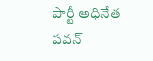పార్టీ అధినేత పవన్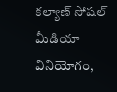కల్యాణ్ సోషల్ మీడియా వినియోగం,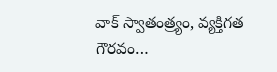వాక్ స్వాతంత్ర్యం, వ్యక్తిగత గౌరవం…